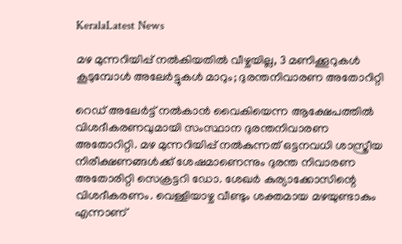KeralaLatest News

മഴ മുന്നറിയിപ്പ് നല്‍കിയതില്‍ വീഴ്ചയില്ല, 3 മണിക്കൂറുകള്‍ കൂടുമ്പോള്‍ അലേര്‍ട്ടുകള്‍ മാറും; ദുരന്തനിവാരണ അതോറിറ്റി

റെഡ് അലേര്‍ട്ട് നല്‍കാന്‍ വൈകിയെന്ന ആക്ഷേപത്തില്‍ വിശദീകരണവുമായി സംസ്ഥാന ദുരന്തനിവാരണ അതോറിറ്റി. മഴ മുന്നറിയിപ്പ് നല്‍കുന്നത് ഒട്ടനവധി ശാസ്ത്രീയ നിരീക്ഷണങ്ങള്‍ക്ക് ശേഷമാണെന്നും ദുരന്ത നിവാരണ അതോരിറ്റി സെക്രട്ടറി ഡോ. ശേഖര്‍ കുര്യാക്കോസിന്റെ വിശദീകരണം. വെള്ളിയാഴ്ച വീണ്ടും ശക്തമായ മഴയുണ്ടാകും എന്നാണ്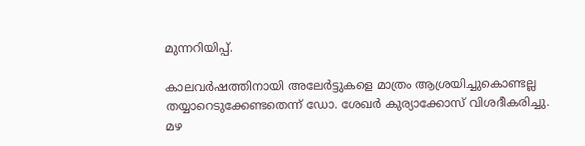മുന്നറിയിപ്പ്.

കാലവര്‍ഷത്തിനായി അലേര്‍ട്ടുകളെ മാത്രം ആശ്രയിച്ചുകൊണ്ടല്ല തയ്യാറെടുക്കേണ്ടതെന്ന് ഡോ. ശേഖര്‍ കുര്യാക്കോസ് വിശദീകരിച്ചു. മഴ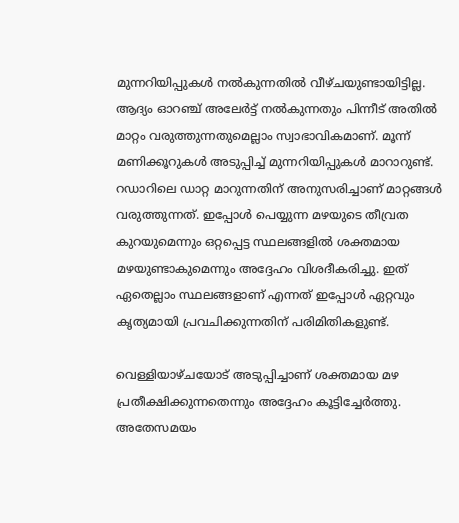മുന്നറിയിപ്പുകള്‍ നല്‍കുന്നതില്‍ വീഴ്ചയുണ്ടായിട്ടില്ല. ആദ്യം ഓറഞ്ച് അലേര്‍ട്ട് നല്‍കുന്നതും പിന്നീട് അതില്‍ മാറ്റം വരുത്തുന്നതുമെല്ലാം സ്വാഭാവികമാണ്. മൂന്ന് മണിക്കൂറുകള്‍ അടുപ്പിച്ച് മുന്നറിയിപ്പുകള്‍ മാറാറുണ്ട്. റഡാറിലെ ഡാറ്റ മാറുന്നതിന് അനുസരിച്ചാണ് മാറ്റങ്ങള്‍ വരുത്തുന്നത്. ഇപ്പോള്‍ പെയ്യുന്ന മഴയുടെ തീവ്രത കുറയുമെന്നും ഒറ്റപ്പെട്ട സ്ഥലങ്ങളില്‍ ശക്തമായ മഴയുണ്ടാകുമെന്നും അദ്ദേഹം വിശദീകരിച്ചു. ഇത് ഏതെല്ലാം സ്ഥലങ്ങളാണ് എന്നത് ഇപ്പോള്‍ ഏറ്റവും കൃത്യമായി പ്രവചിക്കുന്നതിന് പരിമിതികളുണ്ട്.

വെള്ളിയാഴ്ചയോട് അടുപ്പിച്ചാണ് ശക്തമായ മഴ പ്രതീക്ഷിക്കുന്നതെന്നും അദ്ദേഹം കൂട്ടിച്ചേര്‍ത്തു. അതേസമയം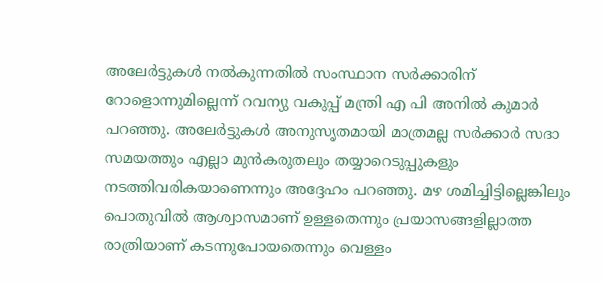അലേര്‍ട്ടുകള്‍ നല്‍കുന്നതില്‍ സംസ്ഥാന സര്‍ക്കാരിന് റോളൊന്നുമില്ലെന്ന് റവന്യു വകുപ്പ് മന്ത്രി എ പി അനില്‍ കുമാര്‍ പറഞ്ഞു. അലേര്‍ട്ടുകള്‍ അനുസൃതമായി മാത്രമല്ല സര്‍ക്കാര്‍ സദാ സമയത്തും എല്ലാ മുന്‍കരുതലും തയ്യാറെടുപ്പുകളും നടത്തിവരികയാണെന്നും അദ്ദേഹം പറഞ്ഞു. മഴ ശമിച്ചിട്ടില്ലെങ്കിലും പൊതുവില്‍ ആശ്വാസമാണ് ഉള്ളതെന്നും പ്രയാസങ്ങളില്ലാത്ത രാത്രിയാണ് കടന്നുപോയതെന്നും വെള്ളം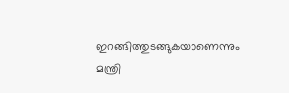ഇറങ്ങിത്തുടങ്ങുകയാണെന്നും മന്ത്രി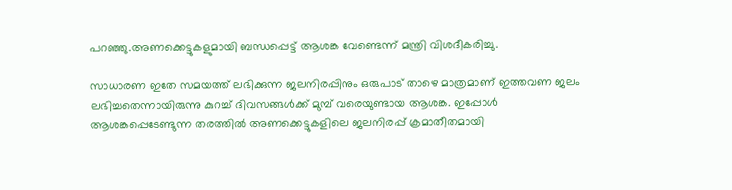പറഞ്ഞു.അണക്കെട്ടുകളുമായി ബന്ധപ്പെട്ട് ആശങ്ക വേണ്ടെന്ന് മന്ത്രി വിശദീകരിച്ചു.

സാധാരണ ഇതേ സമയത്ത് ലഭിക്കുന്ന ജലനിരപ്പിനും ഒരുപാട് താഴെ മാത്രമാണ് ഇത്തവണ ജലം ലഭിച്ചതെന്നായിരുന്നു കുറച്ച് ദിവസങ്ങള്‍ക്ക് മുമ്പ് വരെയുണ്ടായ ആശങ്ക. ഇപ്പോള്‍ ആശങ്കപ്പെടേണ്ടുന്ന തരത്തില്‍ അണക്കെട്ടുകളിലെ ജലനിരപ്പ് ക്രമാതീതമായി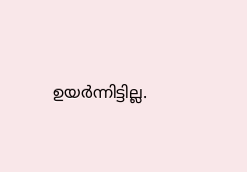ഉയര്‍ന്നിട്ടില്ല.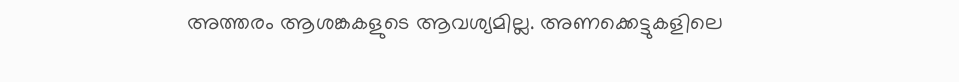അത്തരം ആശങ്കകളുടെ ആവശ്യമില്ല. അണക്കെട്ടുകളിലെ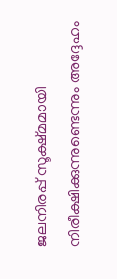ജലനിരപ്പ് സൂക്ഷ്മമായി നിരീക്ഷിക്കുന്നുണ്ടെന്നും അദ്ദേഹം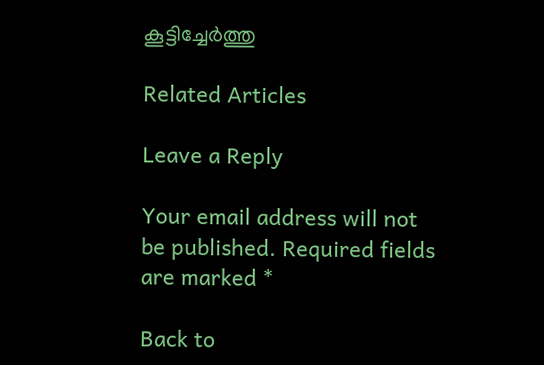കൂട്ടിച്ചേര്‍ത്തു

Related Articles

Leave a Reply

Your email address will not be published. Required fields are marked *

Back to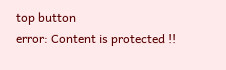top button
error: Content is protected !!